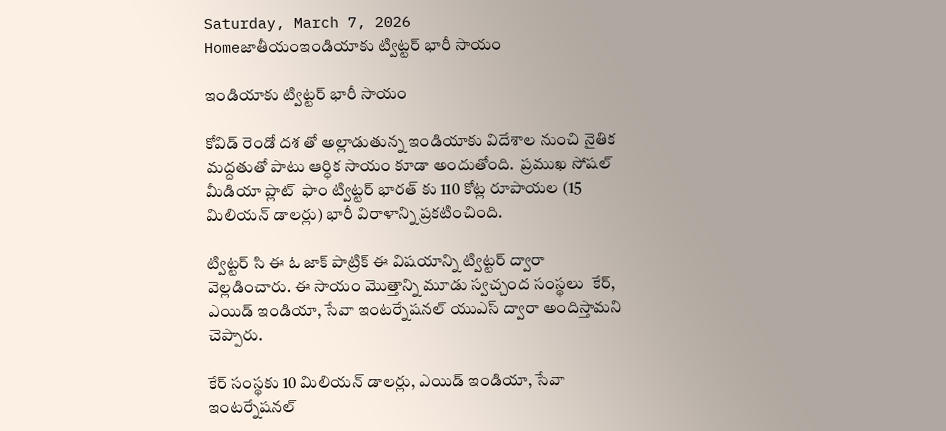Saturday, March 7, 2026
Homeజాతీయంఇండియాకు ట్విట్టర్ భారీ సాయం

ఇండియాకు ట్విట్టర్ భారీ సాయం

కోవిడ్ రెండో దశ తో అల్లాడుతున్న ఇండియాకు విదేశాల నుంచి నైతిక మద్దతుతో పాటు ఆర్ధిక సాయం కూడా అందుతోంది.  ప్రముఖ సోషల్ మీడియా ప్లాట్  ఫాం ట్విట్టర్ భారత్ కు 110 కోట్ల రూపాయల (15 మిలియన్ డాలర్లు) భారీ విరాళాన్ని ప్రకటించింది.

ట్విట్టర్ సి ఈ ఓ జాక్ పాట్రిక్ ఈ విషయాన్ని ట్విట్టర్ ద్వారా వెల్లడించారు. ఈ సాయం మొత్తాన్ని మూడు స్వచ్చంద సంస్థలు  కేర్, ఎయిడ్ ఇండియా, సేవా ఇంటర్నేషనల్ యుఎస్ ద్వారా అందిస్తామని చెప్పారు.

కేర్ సంస్థకు 10 మిలియన్ డాలర్లు, ఎయిడ్ ఇండియా, సేవా ఇంటర్నేషనల్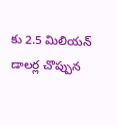కు 2.5 మిలియన్ డాలర్ల చొప్పున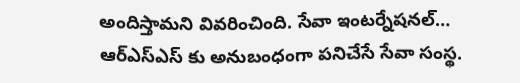అందిస్తామని వివరించింది. సేవా ఇంటర్నేషనల్… ఆర్ఎస్ఎస్ కు అనుబంధంగా పనిచేసే సేవా సంస్థ.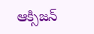ఆక్సిజన్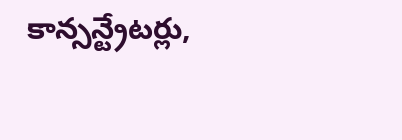కాన్సన్ట్రేటర్లు,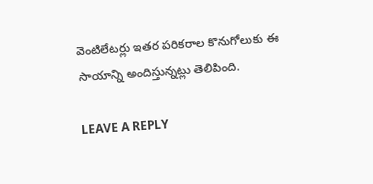వెంటిలేటర్లు ఇతర పరికరాల కొనుగోలుకు ఈ సాయాన్ని అందిస్తున్నట్లు తెలిపింది.

LEAVE A REPLY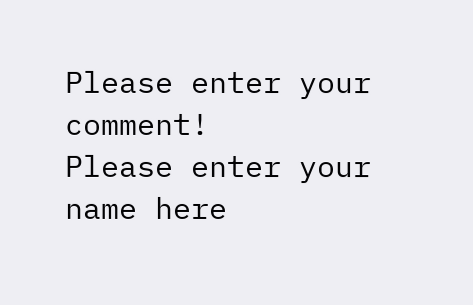Please enter your comment!
Please enter your name here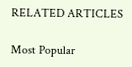RELATED ARTICLES

Most Popular